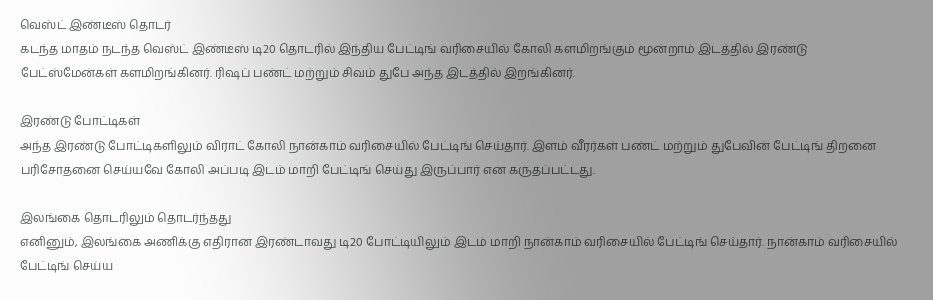வெஸ்ட் இண்டீஸ் தொடர்
கடந்த மாதம் நடந்த வெஸ்ட் இண்டீஸ் டி20 தொடரில் இந்திய பேட்டிங் வரிசையில் கோலி களமிறங்கும் மூன்றாம் இடத்தில் இரண்டு பேட்ஸ்மேன்கள் களமிறங்கினர். ரிஷப் பண்ட் மற்றும் சிவம் துபே அந்த இடத்தில் இறங்கினர்.

இரண்டு போட்டிகள்
அந்த இரண்டு போட்டிகளிலும் விராட் கோலி நான்காம் வரிசையில் பேட்டிங் செய்தார். இளம் வீரர்கள் பண்ட் மற்றும் துபேவின் பேட்டிங் திறனை பரிசோதனை செய்யவே கோலி அப்படி இடம் மாறி பேட்டிங் செய்து இருப்பார் என கருதப்பட்டது.

இலங்கை தொடரிலும் தொடர்ந்தது
எனினும், இலங்கை அணிக்கு எதிரான இரண்டாவது டி20 போட்டியிலும் இடம் மாறி நான்காம் வரிசையில் பேட்டிங் செய்தார். நான்காம் வரிசையில் பேட்டிங் செய்ய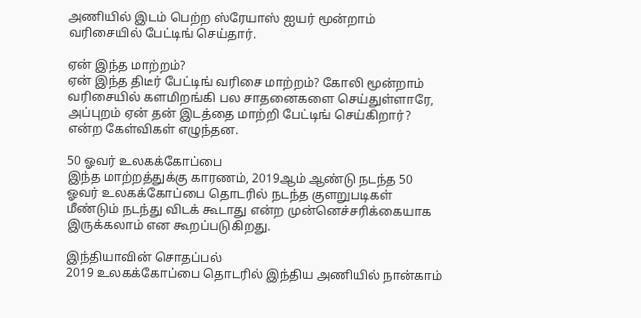அணியில் இடம் பெற்ற ஸ்ரேயாஸ் ஐயர் மூன்றாம் வரிசையில் பேட்டிங் செய்தார்.

ஏன் இந்த மாற்றம்?
ஏன் இந்த திடீர் பேட்டிங் வரிசை மாற்றம்? கோலி மூன்றாம் வரிசையில் களமிறங்கி பல சாதனைகளை செய்துள்ளாரே, அப்புறம் ஏன் தன் இடத்தை மாற்றி பேட்டிங் செய்கிறார்? என்ற கேள்விகள் எழுந்தன.

50 ஓவர் உலகக்கோப்பை
இந்த மாற்றத்துக்கு காரணம், 2019ஆம் ஆண்டு நடந்த 50 ஓவர் உலகக்கோப்பை தொடரில் நடந்த குளறுபடிகள் மீண்டும் நடந்து விடக் கூடாது என்ற முன்னெச்சரிக்கையாக இருக்கலாம் என கூறப்படுகிறது.

இந்தியாவின் சொதப்பல்
2019 உலகக்கோப்பை தொடரில் இந்திய அணியில் நான்காம்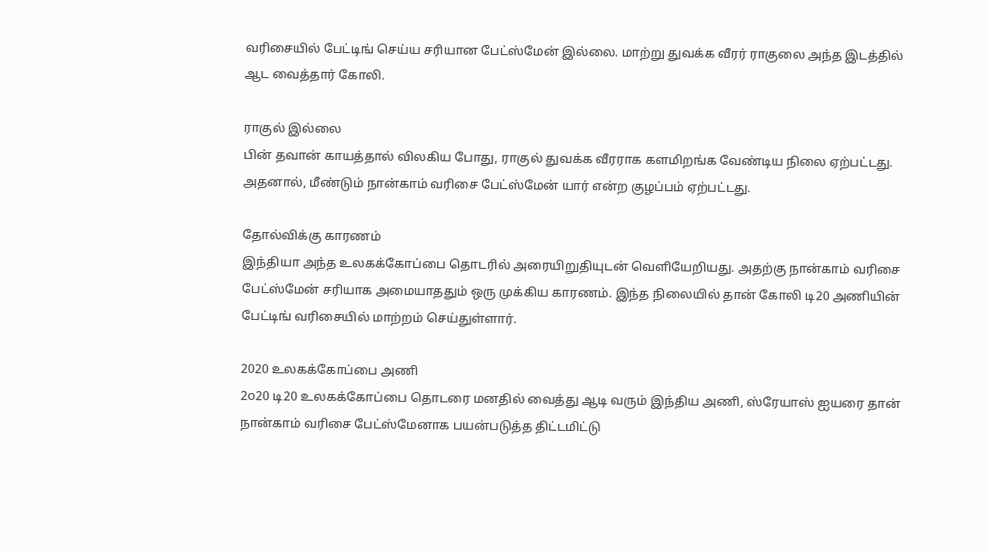வரிசையில் பேட்டிங் செய்ய சரியான பேட்ஸ்மேன் இல்லை. மாற்று துவக்க வீரர் ராகுலை அந்த இடத்தில் ஆட வைத்தார் கோலி.

ராகுல் இல்லை
பின் தவான் காயத்தால் விலகிய போது, ராகுல் துவக்க வீரராக களமிறங்க வேண்டிய நிலை ஏற்பட்டது. அதனால், மீண்டும் நான்காம் வரிசை பேட்ஸ்மேன் யார் என்ற குழப்பம் ஏற்பட்டது.

தோல்விக்கு காரணம்
இந்தியா அந்த உலகக்கோப்பை தொடரில் அரையிறுதியுடன் வெளியேறியது. அதற்கு நான்காம் வரிசை பேட்ஸ்மேன் சரியாக அமையாததும் ஒரு முக்கிய காரணம். இந்த நிலையில் தான் கோலி டி20 அணியின் பேட்டிங் வரிசையில் மாற்றம் செய்துள்ளார்.

2020 உலகக்கோப்பை அணி
2௦20 டி20 உலகக்கோப்பை தொடரை மனதில் வைத்து ஆடி வரும் இந்திய அணி, ஸ்ரேயாஸ் ஐயரை தான் நான்காம் வரிசை பேட்ஸ்மேனாக பயன்படுத்த திட்டமிட்டு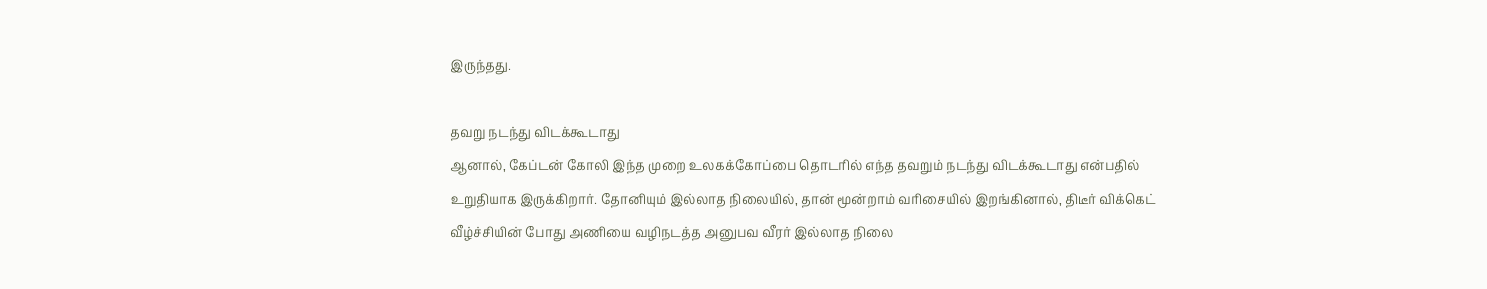இருந்தது.

தவறு நடந்து விடக்கூடாது
ஆனால், கேப்டன் கோலி இந்த முறை உலகக்கோப்பை தொடரில் எந்த தவறும் நடந்து விடக்கூடாது என்பதில் உறுதியாக இருக்கிறார். தோனியும் இல்லாத நிலையில், தான் மூன்றாம் வரிசையில் இறங்கினால், திடீர் விக்கெட் வீழ்ச்சியின் போது அணியை வழிநடத்த அனுபவ வீரர் இல்லாத நிலை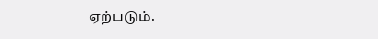ஏற்படும்.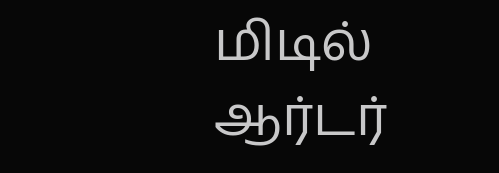மிடில் ஆர்டர்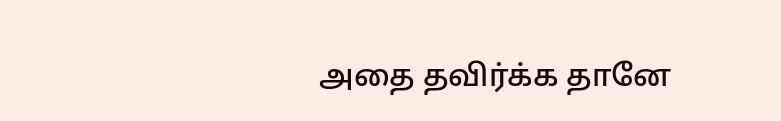அதை தவிர்க்க தானே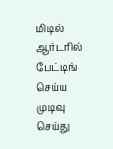மிடில் ஆர்டரில் பேட்டிங் செய்ய முடிவு செய்து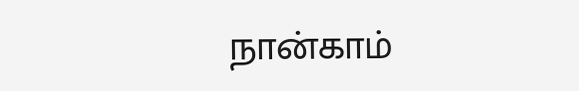நான்காம்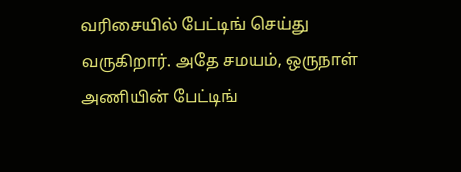வரிசையில் பேட்டிங் செய்து வருகிறார். அதே சமயம், ஒருநாள் அணியின் பேட்டிங்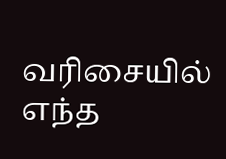வரிசையில் எந்த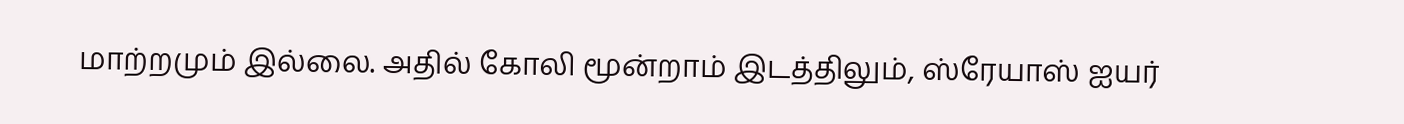மாற்றமும் இல்லை. அதில் கோலி மூன்றாம் இடத்திலும், ஸ்ரேயாஸ் ஐயர்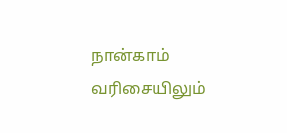நான்காம் வரிசையிலும்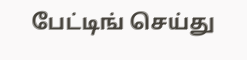பேட்டிங் செய்து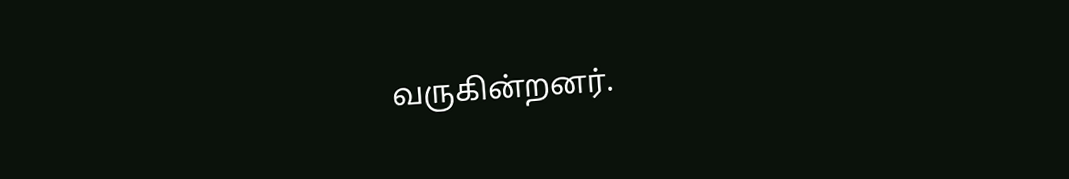வருகின்றனர்.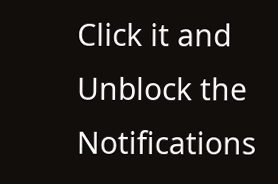Click it and Unblock the Notifications